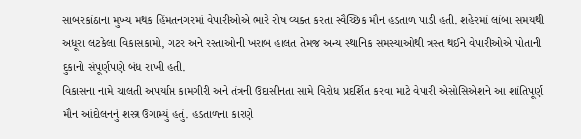સાબરકાંઠાના મુખ્ય મથક હિંમતનગરમાં વેપારીઓએ ભારે રોષ વ્યક્ત કરતા સ્વૈચ્છિક મૌન હડતાળ પાડી હતી. શહેરમાં લાંબા સમયથી અધૂરા લટકેલા વિકાસકામો, ગટર અને રસ્તાઓની ખરાબ હાલત તેમજ અન્ય સ્થાનિક સમસ્યાઓથી ત્રસ્ત થઈને વેપારીઓએ પોતાની દુકાનો સંપૂર્ણપણે બંધ રાખી હતી.
વિકાસના નામે ચાલતી અપર્યાપ્ત કામગીરી અને તંત્રની ઉદાસીનતા સામે વિરોધ પ્રદર્શિત કરવા માટે વેપારી એસોસિએશને આ શાંતિપૂર્ણ મૌન આંદોલનનું શસ્ત્ર ઉગામ્યું હતું. હડતાળના કારણે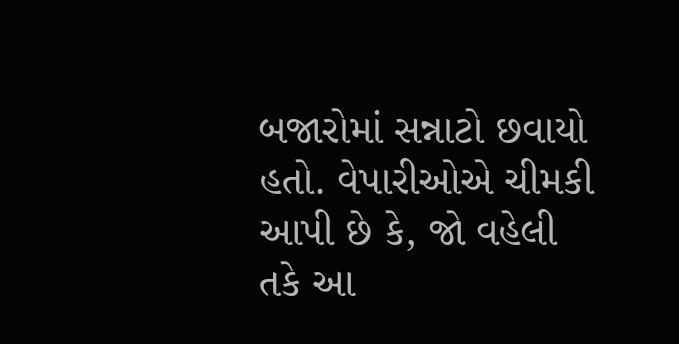બજારોમાં સન્નાટો છવાયો હતો. વેપારીઓએ ચીમકી આપી છે કે, જો વહેલી તકે આ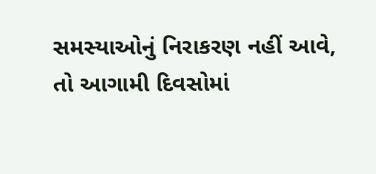સમસ્યાઓનું નિરાકરણ નહીં આવે, તો આગામી દિવસોમાં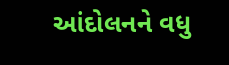આંદોલનને વધુ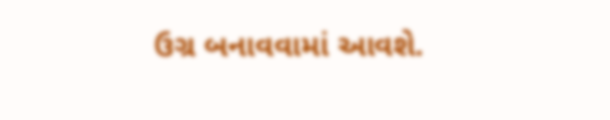ઉગ્ર બનાવવામાં આવશે.